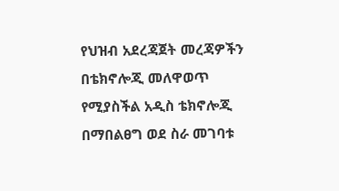የህዝብ አደረጃጀት መረጃዎችን በቴክኖሎጂ መለዋወጥ የሚያስችል አዲስ ቴክኖሎጂ በማበልፀግ ወደ ስራ መገባቱ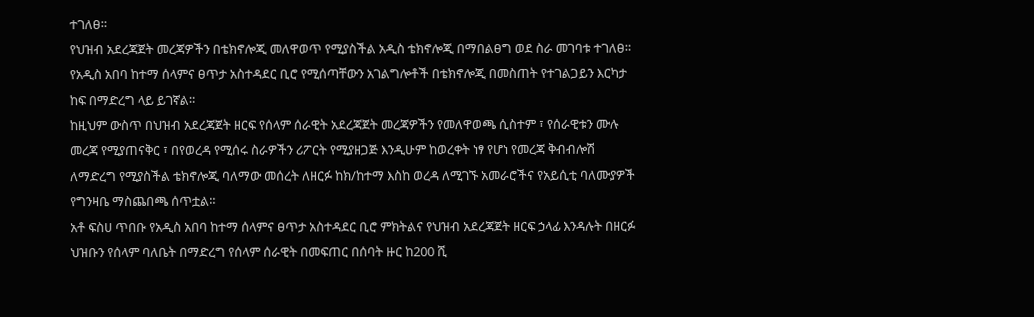ተገለፀ።
የህዝብ አደረጃጀት መረጃዎችን በቴክኖሎጂ መለዋወጥ የሚያስችል አዲስ ቴክኖሎጂ በማበልፀግ ወደ ስራ መገባቱ ተገለፀ።
የአዲስ አበባ ከተማ ሰላምና ፀጥታ አስተዳደር ቢሮ የሚሰጣቸውን አገልግሎቶች በቴክኖሎጂ በመስጠት የተገልጋይን እርካታ ከፍ በማድረግ ላይ ይገኛል።
ከዚህም ውስጥ በህዝብ አደረጃጀት ዘርፍ የሰላም ሰራዊት አደረጃጀት መረጃዎችን የመለዋወጫ ሲስተም ፣ የሰራዊቱን ሙሉ መረጃ የሚያጠናቅር ፣ በየወረዳ የሚሰሩ ስራዎችን ሪፖርት የሚያዘጋጅ እንዲሁም ከወረቀት ነፃ የሆነ የመረጃ ቅብብሎሽ ለማድረግ የሚያስችል ቴክኖሎጂ ባለማው መሰረት ለዘርፉ ከክ/ከተማ እስከ ወረዳ ለሚገኙ አመራሮችና የአይሲቲ ባለሙያዎች የግንዛቤ ማስጨበጫ ሰጥቷል።
አቶ ፍስሀ ጥበቡ የአዲስ አበባ ከተማ ሰላምና ፀጥታ አስተዳደር ቢሮ ምክትልና የህዝብ አደረጃጀት ዘርፍ ኃላፊ እንዳሉት በዘርፉ ህዝቡን የሰላም ባለቤት በማድረግ የሰላም ሰራዊት በመፍጠር በሰባት ዙር ከ200 ሺ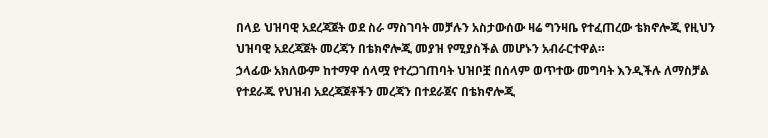በላይ ህዝባዊ አደረጃጀት ወደ ስራ ማስገባት መቻሉን አስታውሰው ዛሬ ግንዛቤ የተፈጠረው ቴክኖሎጂ የዚህን ህዝባዊ አደረጃጀት መረጃን በቴክኖሎጂ መያዝ የሚያስችል መሆኑን አብራርተዋል።
ኃላፊው አክለውም ከተማዋ ሰላሟ የተረጋገጠባት ህዝቦቿ በሰላም ወጥተው መግባት እንዲችሉ ለማስቻል የተደራጁ የህዝብ አደረጃጀቶችን መረጃን በተደራጀና በቴክኖሎጂ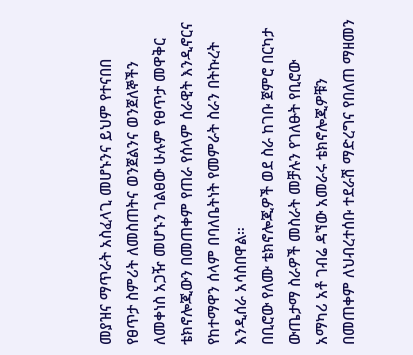መያዝና ማጥራት አስፈላጊ መሆኑንና ይህም የተናበበ የፀጥታ ስምሪት ለመስጠትና ወንጀልንና ወንጀለኞችን ለመቀነስ አጋዥ መሆኑን ገልፀው ሁሉም የፀጥታ መዋቅር ቴክኖሎጂውን በመጠቀም የጠራ የሰላም ሰራዊት እንዲኖርና የከተማዋን ሰላም በባለቤትነት የመምራት ስራን በትኩረት እንዲሰራ አሳስበዋል።
በቢሮው የለሙ ቴክኖሎጂዎች ወደ ስራ ከገቡ ጀምሮ በርካታ ውጤታማ ስራዎች መስራት መቻሉን የገለፁት የቢሮው አማካሪ አቶ ገብሬ ዳኘው አመራሩ ቴክኖሎጂዎቹን በመጠቀም ለህብረተሰቡ ተደራሽ ማድረግና የበለጠ ማዘመን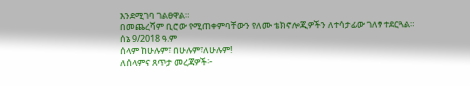እንደሚገባ ገልፀዋል።
በመጨረሻም ቢሮው የሚጠቀምባቸውን የለሙ ቴክኖሎጂዎችን ለተሳታፊው ገለፃ ተደርጓል።
ሰኔ 9/2018 ዓ.ም
ሰላም ከሁሉም፣ በሁሉም፣ለሁሉም!
ለሰላምና ጸጥታ መረጃዎች፦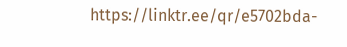https://linktr.ee/qr/e5702bda-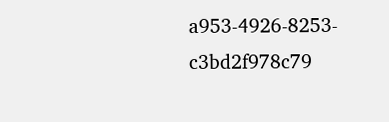a953-4926-8253-c3bd2f978c79